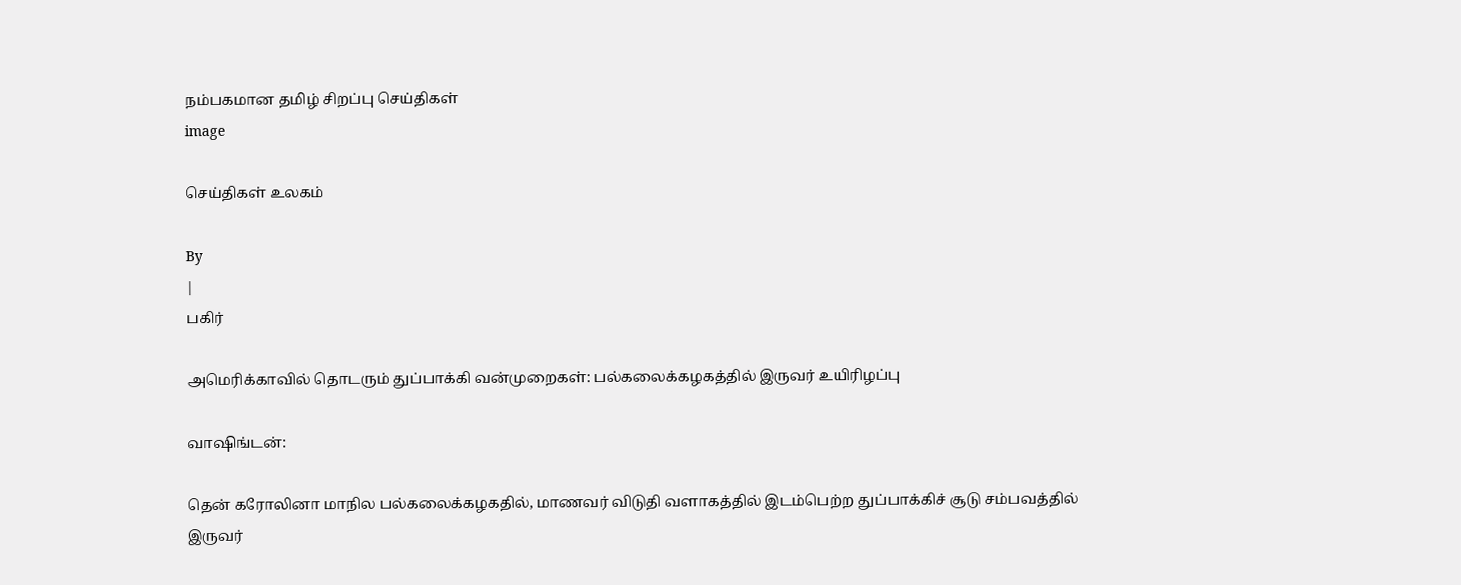நம்பகமான தமிழ் சிறப்பு செய்திகள்
image

செய்திகள் உலகம்

By
|
பகிர்

அமெரிக்காவில் தொடரும் துப்பாக்கி வன்முறைகள்: பல்கலைக்கழகத்தில் இருவர் உயிரிழப்பு

வாஷிங்டன்:

தென் கரோலினா மாநில பல்கலைக்கழகதில், மாணவர் விடுதி வளாகத்தில் இடம்பெற்ற துப்பாக்கிச் சூடு சம்பவத்தில் இருவர்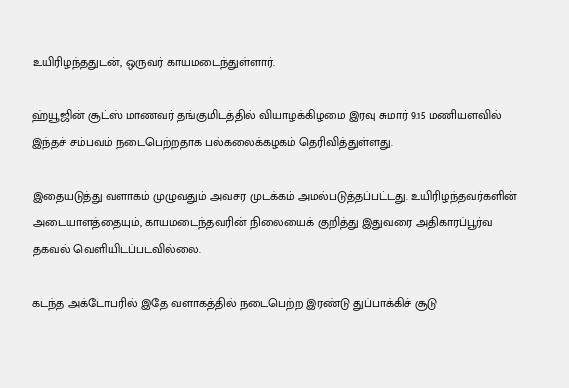உயிரிழந்ததுடன், ஒருவர் காயமடைந்துள்ளார்.

ஹ்யூஜின் சூட்ஸ் மாணவர் தங்குமிடத்தில் வியாழக்கிழமை இரவு சுமார் 9.15 மணியளவில் இந்தச் சம்பவம் நடைபெற்றதாக பல்கலைக்கழகம் தெரிவித்துள்ளது.

இதையடுத்து வளாகம் முழுவதும் அவசர முடக்கம் அமல்படுத்தப்பட்டது. உயிரிழந்தவர்களின் அடையாளத்தையும், காயமடைந்தவரின் நிலையைக் குறித்து இதுவரை அதிகாரப்பூர்வ தகவல் வெளியிடப்படவில்லை.

கடந்த அக்டோபரில் இதே வளாகத்தில் நடைபெற்ற இரண்டு துப்பாக்கிச் சூடு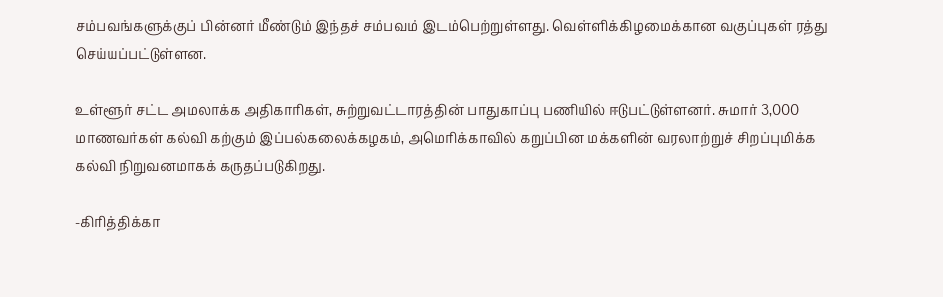சம்பவங்களுக்குப் பின்னர் மீண்டும் இந்தச் சம்பவம் இடம்பெற்றுள்ளது. வெள்ளிக்கிழமைக்கான வகுப்புகள் ரத்து செய்யப்பட்டுள்ளன.

உள்ளூர் சட்ட அமலாக்க அதிகாரிகள், சுற்றுவட்டாரத்தின் பாதுகாப்பு பணியில் ஈடுபட்டுள்ளனர். சுமார் 3,000 மாணவர்கள் கல்வி கற்கும் இப்பல்கலைக்கழகம், அமெரிக்காவில் கறுப்பின மக்களின் வரலாற்றுச் சிறப்புமிக்க கல்வி நிறுவனமாகக் கருதப்படுகிறது.

-கிரித்திக்கா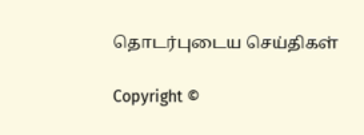தொடர்புடைய செய்திகள்

Copyright ©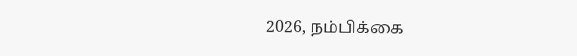2026, நம்பிக்கை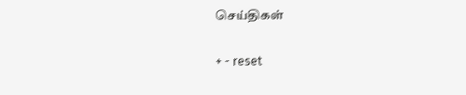செய்திகள்

+ - reset